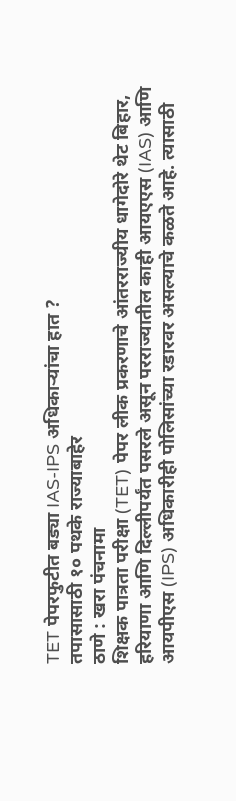TET पेपरफुटीत बड्या IAS-IPS अधिकाऱ्यांचा हात ?
तपासासाठी १० पथके राज्याबाहेर
ठाणे : खरा पंचनामा
शिक्षक पात्रता परीक्षा (TET) पेपर लीक प्रकरणाचे आंतरराज्यीय धागेदोरे थेट बिहार, हरियाणा आणि दिल्लीपर्यंत पसरले असून परराज्यातील काही आयएएस (IAS) आणि आयपीएस (IPS) अधिकारीही पोलिसांच्या रडारवर असल्याचे कळते आहे. त्यासाठी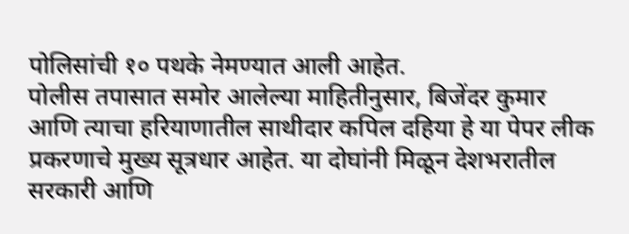पोलिसांची १० पथके नेमण्यात आली आहेत.
पोलीस तपासात समोर आलेल्या माहितीनुसार, बिजेंदर कुमार आणि त्याचा हरियाणातील साथीदार कपिल दहिया हे या पेपर लीक प्रकरणाचे मुख्य सूत्रधार आहेत. या दोघांनी मिळून देशभरातील सरकारी आणि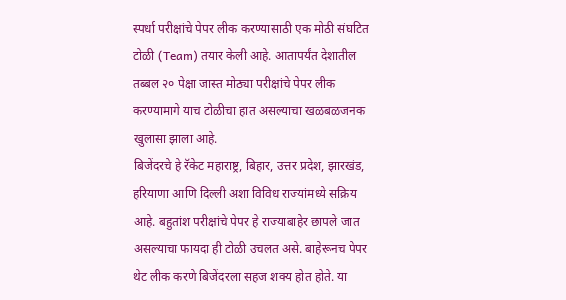स्पर्धा परीक्षांचे पेपर लीक करण्यासाठी एक मोठी संघटित टोळी (Team) तयार केली आहे. आतापर्यंत देशातील तब्बल २० पेक्षा जास्त मोठ्या परीक्षांचे पेपर लीक करण्यामागे याच टोळीचा हात असल्याचा खळबळजनक खुलासा झाला आहे.
बिजेंदरचे हे रॅकेट महाराष्ट्र, बिहार, उत्तर प्रदेश, झारखंड, हरियाणा आणि दिल्ली अशा विविध राज्यांमध्ये सक्रिय आहे. बहुतांश परीक्षांचे पेपर हे राज्याबाहेर छापले जात असल्याचा फायदा ही टोळी उचलत असे. बाहेरूनच पेपर थेट लीक करणे बिजेंदरला सहज शक्य होत होते. या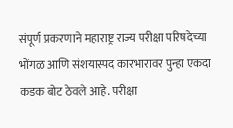संपूर्ण प्रकरणाने महाराष्ट्र राज्य परीक्षा परिषदेच्या भोंगळ आणि संशयास्पद कारभारावर पुन्हा एकदा कडक बोट ठेवले आहे. परीक्षा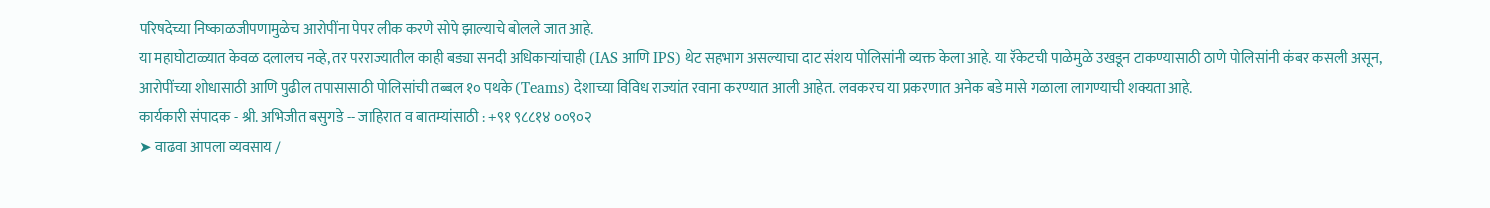परिषदेच्या निष्काळजीपणामुळेच आरोपींना पेपर लीक करणे सोपे झाल्याचे बोलले जात आहे.
या महाघोटाळ्यात केवळ दलालच नव्हे, तर परराज्यातील काही बड्या सनदी अधिकाऱ्यांचाही (IAS आणि IPS) थेट सहभाग असल्याचा दाट संशय पोलिसांनी व्यक्त केला आहे. या रॅकेटची पाळेमुळे उखडून टाकण्यासाठी ठाणे पोलिसांनी कंबर कसली असून, आरोपींच्या शोधासाठी आणि पुढील तपासासाठी पोलिसांची तब्बल १० पथके (Teams) देशाच्या विविध राज्यांत रवाना करण्यात आली आहेत. लवकरच या प्रकरणात अनेक बडे मासे गळाला लागण्याची शक्यता आहे.
कार्यकारी संपादक - श्री. अभिजीत बसुगडे -- जाहिरात व बातम्यांसाठी : +९१ ९८८१४ ००९०२
➤ वाढवा आपला व्यवसाय /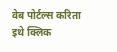वेब पोर्टल्स करिता इथे क्लिक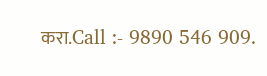करा.Call :- 9890 546 909.